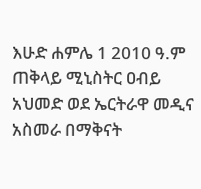እሁድ ሐምሌ 1 2010 ዓ.ም ጠቅላይ ሚኒስትር ዐብይ አህመድ ወደ ኤርትራዋ መዲና አስመራ በማቅናት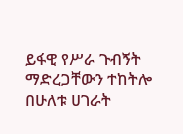ይፋዊ የሥራ ጉብኝት ማድረጋቸውን ተከትሎ በሁለቱ ሀገራት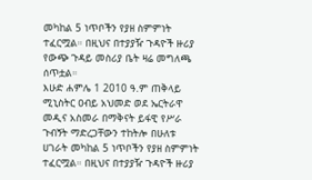መካከል 5 ነጥቦችን የያዘ ስምምነት ተፈርሟል። በዚህና በተያያዥ ጉዳዮች ዙሪያ የውጭ ጉዳይ መስሪያ ቤት ዛሬ መግለጫ ሰጥቷል።
እሁድ ሐምሌ 1 2010 ዓ.ም ጠቅላይ ሚኒስትር ዐብይ አህመድ ወደ ኤርትራዋ መዲና አስመራ በማቅናት ይፋዊ የሥራ ጉብኝት ማድረጋቸውን ተከትሎ በሁለቱ ሀገራት መካከል 5 ነጥቦችን የያዘ ስምምነት ተፈርሟል። በዚህና በተያያዥ ጉዳዮች ዙሪያ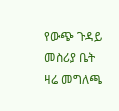የውጭ ጉዳይ መስሪያ ቤት ዛሬ መግለጫ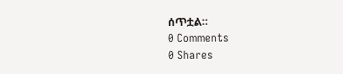ሰጥቷል።
0 Comments
0 Shares